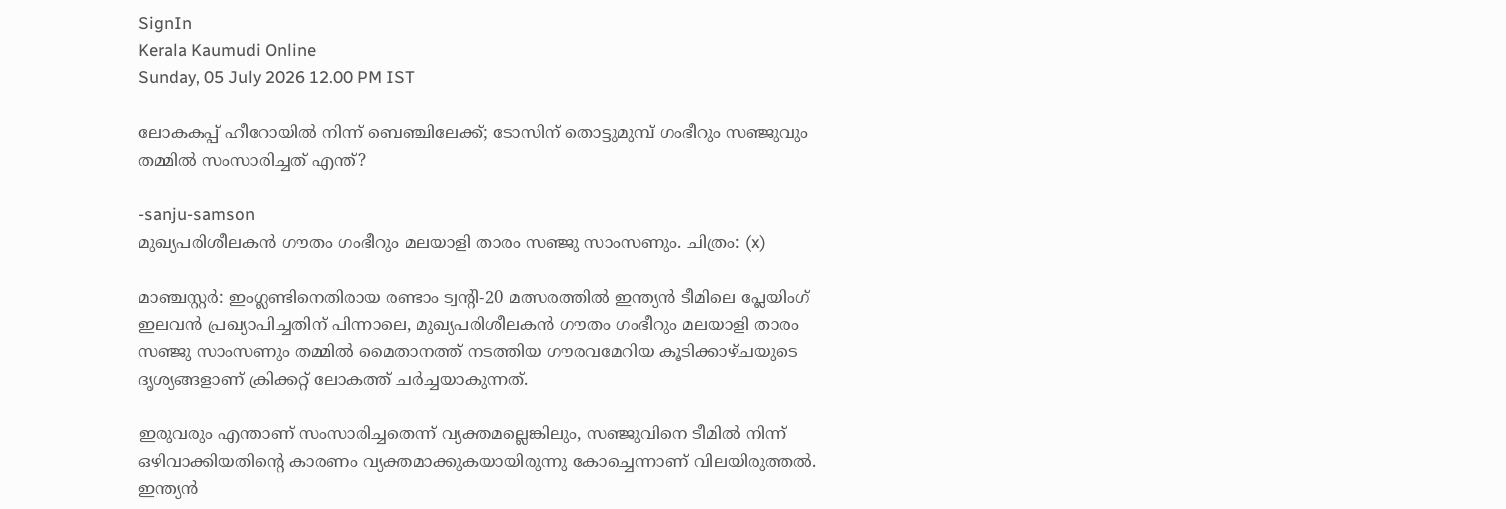SignIn
Kerala Kaumudi Online
Sunday, 05 July 2026 12.00 PM IST

ലോകകപ്പ് ഹീറോയിൽ നിന്ന് ബെഞ്ചിലേക്ക്; ടോസിന് തൊട്ടുമുമ്പ് ഗംഭീറും സഞ്ജുവും തമ്മിൽ സംസാരിച്ചത് എന്ത്?

-sanju-samson
മുഖ്യപരിശീലകൻ ഗൗതം ഗംഭീറും മലയാളി താരം സഞ്ജു സാംസണും. ചിത്രം: (x)

മാഞ്ചസ്റ്റർ: ഇംഗ്ലണ്ടിനെതിരായ രണ്ടാം ട്വന്റി-20 മത്സരത്തിൽ ഇന്ത്യൻ ടീമിലെ പ്ലേയിംഗ് ഇലവൻ പ്രഖ്യാപിച്ചതിന് പിന്നാലെ, മുഖ്യപരിശീലകൻ ഗൗതം ഗംഭീറും മലയാളി താരം സഞ്ജു സാംസണും തമ്മിൽ മൈതാനത്ത് നടത്തിയ ഗൗരവമേറിയ കൂടിക്കാഴ്ചയുടെ ദൃശ്യങ്ങളാണ് ക്രിക്കറ്റ് ലോകത്ത് ചർച്ചയാകുന്നത്.

ഇരുവരും എന്താണ് സംസാരിച്ചതെന്ന് വ്യക്തമല്ലെങ്കിലും, സഞ്ജുവിനെ ടീമിൽ നിന്ന് ഒഴിവാക്കിയതിന്റെ കാരണം വ്യക്തമാക്കുകയായിരുന്നു കോച്ചെന്നാണ് വിലയിരുത്തൽ. ഇന്ത്യൻ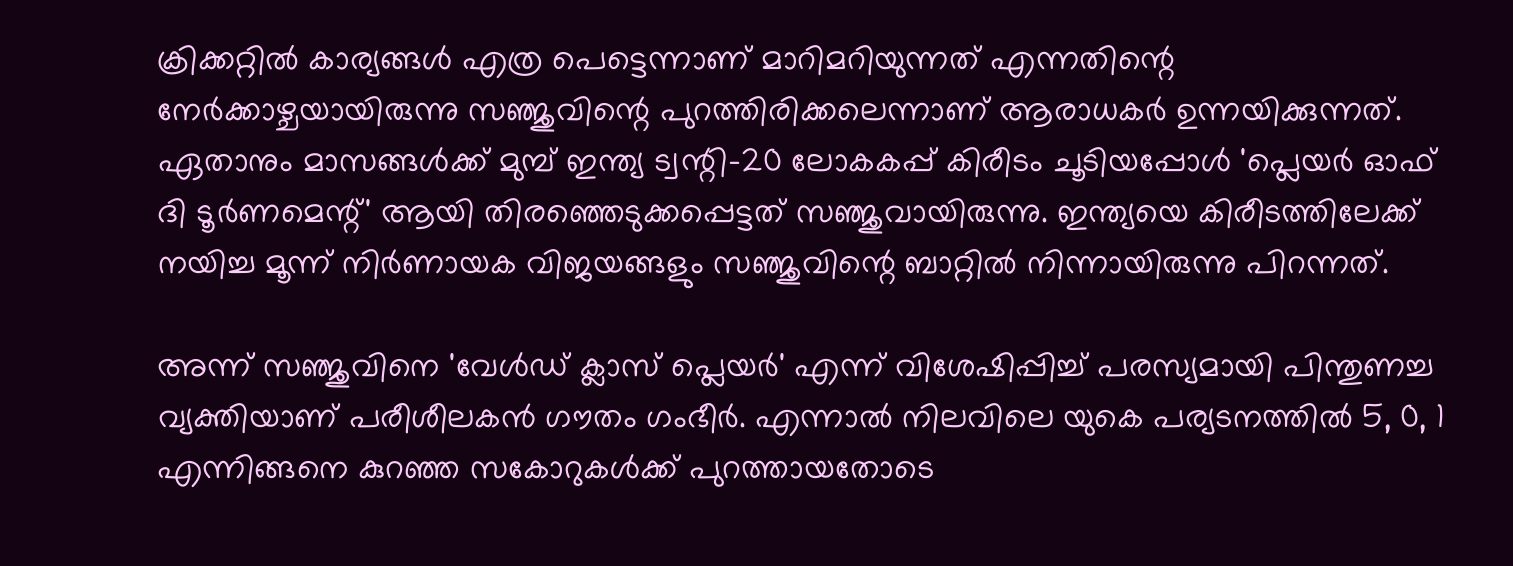ക്രിക്കറ്റിൽ കാര്യങ്ങൾ എത്ര പെട്ടെന്നാണ് മാറിമറിയുന്നത് എന്നതിന്റെ നേർക്കാഴ്ചയായിരുന്നു സഞ്ജുവിന്റെ പുറത്തിരിക്കലെന്നാണ് ആരാധകർ ഉന്നയിക്കുന്നത്. ഏതാനും മാസങ്ങൾക്ക് മുമ്പ് ഇന്ത്യ ട്വന്റി-20 ലോകകപ്പ് കിരീടം ചൂടിയപ്പോൾ 'പ്ലെയർ ഓഫ് ദി ടൂർണമെന്റ്' ആയി തിരഞ്ഞെടുക്കപ്പെട്ടത് സഞ്ജുവായിരുന്നു. ഇന്ത്യയെ കിരീടത്തിലേക്ക് നയിച്ച മൂന്ന് നിർണായക വിജയങ്ങളും സഞ്ജുവിന്റെ ബാറ്റിൽ നിന്നായിരുന്നു പിറന്നത്.

അന്ന് സഞ്ജുവിനെ 'വേൾഡ് ക്ലാസ് പ്ലെയർ' എന്ന് വിശേഷിപ്പിച്ച് പരസ്യമായി പിന്തുണച്ച വ്യക്തിയാണ് പരീശീലകൻ ഗൗതം ഗംഭീർ. എന്നാൽ നിലവിലെ യുകെ പര്യടനത്തിൽ 5, 0, 1 എന്നിങ്ങനെ കുറഞ്ഞ സകോറുകൾക്ക് പുറത്തായതോടെ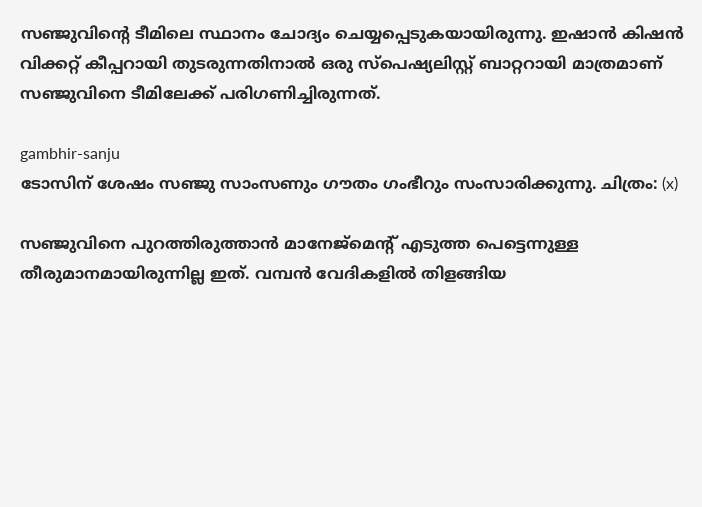സഞ്ജുവിന്റെ ടീമിലെ സ്ഥാനം ചോദ്യം ചെയ്യപ്പെടുകയായിരുന്നു. ഇഷാൻ കിഷൻ വിക്കറ്റ് കീപ്പറായി തുടരുന്നതിനാൽ ഒരു സ്‌പെഷ്യലിസ്റ്റ് ബാറ്ററായി മാത്രമാണ് സഞ്ജുവിനെ ടീമിലേക്ക് പരിഗണിച്ചിരുന്നത്.

gambhir-sanju
ടോസിന് ശേഷം സഞ്ജു സാംസണും ഗൗതം ഗംഭീറും സംസാരിക്കുന്നു. ചിത്രം: (x)

സഞ്ജുവിനെ പുറത്തിരുത്താൻ മാനേജ്‌മെന്റ് എടുത്ത പെട്ടെന്നുള്ള തീരുമാനമായിരുന്നില്ല ഇത്. വമ്പൻ വേദികളിൽ തിളങ്ങിയ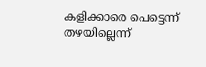കളിക്കാരെ പെട്ടെന്ന് തഴയില്ലെന്ന്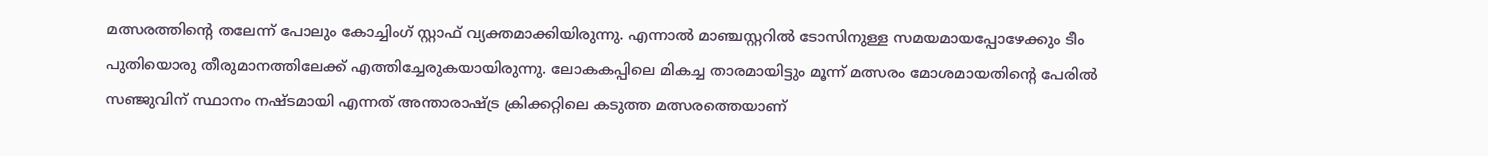മത്സരത്തിന്റെ തലേന്ന് പോലും കോച്ചിംഗ് സ്റ്റാഫ് വ്യക്തമാക്കിയിരുന്നു. എന്നാൽ മാഞ്ചസ്റ്ററിൽ ടോസിനുള്ള സമയമായപ്പോഴേക്കും ടീം പുതിയൊരു തീരുമാനത്തിലേക്ക് എത്തിച്ചേരുകയായിരുന്നു. ലോകകപ്പിലെ മികച്ച താരമായിട്ടും മൂന്ന് മത്സരം മോശമായതിന്റെ പേരിൽ സഞ്ജുവിന് സ്ഥാനം നഷ്ടമായി എന്നത് അന്താരാഷ്ട്ര ക്രിക്കറ്റിലെ കടുത്ത മത്സരത്തെയാണ്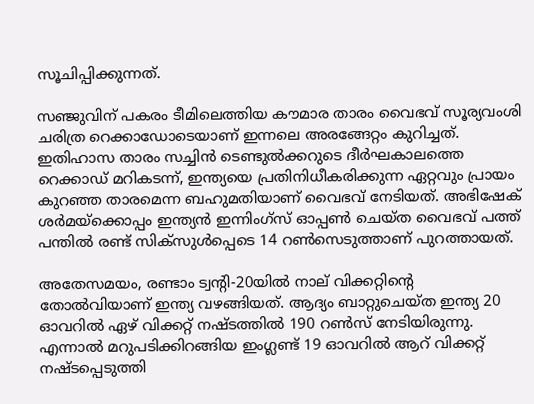സൂചിപ്പിക്കുന്നത്.

സഞ്ജുവിന് പകരം ടീമിലെത്തിയ കൗമാര താരം വൈഭവ് സൂര്യവംശി ചരിത്ര റെക്കാഡോടെയാണ് ഇന്നലെ അരങ്ങേറ്റം കുറിച്ചത്. ഇതിഹാസ താരം സച്ചിൻ ടെണ്ടുൽക്കറുടെ ദീർഘകാലത്തെ റെക്കാഡ് മറികടന്ന്, ഇന്ത്യയെ പ്രതിനിധീകരിക്കുന്ന ഏറ്റവും പ്രായം കുറഞ്ഞ താരമെന്ന ബഹുമതിയാണ് വൈഭവ് നേടിയത്. അഭിഷേക് ശർമയ്ക്കൊപ്പം ഇന്ത്യൻ ഇന്നിംഗ്സ് ഓപ്പൺ ചെയ്ത വൈഭവ് പത്ത് പന്തിൽ രണ്ട് സിക്സുൾപ്പെടെ 14 റൺസെടുത്താണ് പുറത്തായത്.

അതേസമയം, രണ്ടാം ട്വന്റി-20യിൽ നാല് വിക്കറ്റിന്റെ തോൽവിയാണ് ഇന്ത്യ വഴങ്ങിയത്. ആദ്യം ബാറ്റുചെയ്ത ഇന്ത്യ 20 ഓവറിൽ ഏഴ് വിക്കറ്റ് നഷ്ടത്തിൽ 190 റൺസ് നേടിയിരുന്നു. എന്നാൽ മറുപടിക്കിറങ്ങിയ ഇംഗ്ലണ്ട് 19 ഓവറിൽ ആറ് വിക്കറ്റ് നഷ്ടപ്പെടുത്തി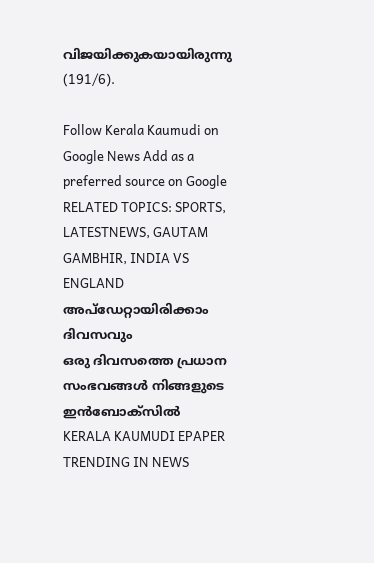വിജയിക്കുകയായിരുന്നു (191/6).

Follow Kerala Kaumudi on Google News Add as a preferred source on Google
RELATED TOPICS: SPORTS, LATESTNEWS, GAUTAM GAMBHIR, INDIA VS ENGLAND
അപ്ഡേറ്റായിരിക്കാം ദിവസവും
ഒരു ദിവസത്തെ പ്രധാന സംഭവങ്ങൾ നിങ്ങളുടെ ഇൻബോക്സിൽ
KERALA KAUMUDI EPAPER
TRENDING IN NEWS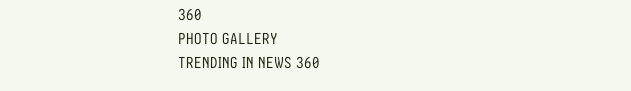360
PHOTO GALLERY
TRENDING IN NEWS 360